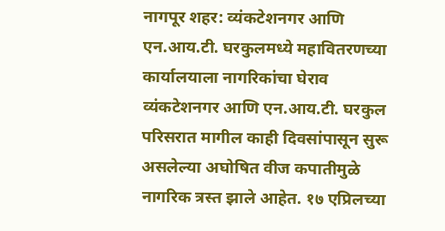नागपूर शहर: व्यंकटेशनगर आणि एन.आय.टी. घरकुलमध्ये महावितरणच्या कार्यालयाला नागरिकांचा घेराव
व्यंकटेशनगर आणि एन.आय.टी. घरकुल परिसरात मागील काही दिवसांपासून सुरू असलेल्या अघोषित वीज कपातीमुळे नागरिक त्रस्त झाले आहेत. १७ एप्रिलच्या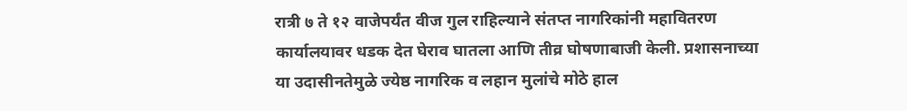रात्री ७ ते १२ वाजेपर्यंत वीज गुल राहिल्याने संतप्त नागरिकांनी महावितरण कार्यालयावर धडक देत घेराव घातला आणि तीव्र घोषणाबाजी केली. प्रशासनाच्या या उदासीनतेमुळे ज्येष्ठ नागरिक व लहान मुलांचे मोठे हाल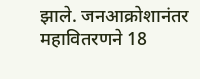झाले. जनआक्रोशानंतर महावितरणने 18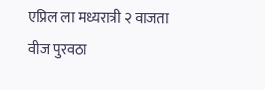एप्रिल ला मध्यरात्री २ वाजता वीज पुरवठा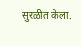सुरळीत केला.